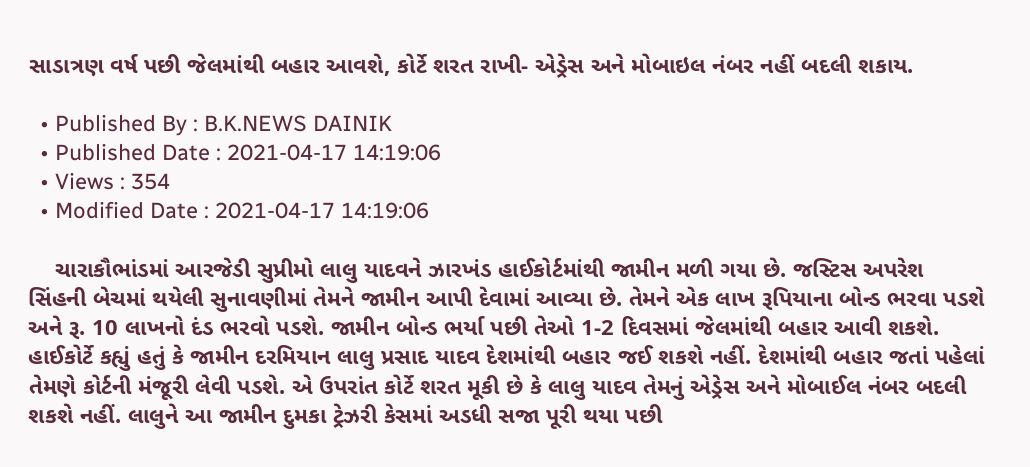સાડાત્રણ વર્ષ પછી જેલમાંથી બહાર આવશે, કોર્ટે શરત રાખી- એડ્રેસ અને મોબાઇલ નંબર નહીં બદલી શકાય.

  • Published By : B.K.NEWS DAINIK
  • Published Date : 2021-04-17 14:19:06
  • Views : 354
  • Modified Date : 2021-04-17 14:19:06

    ચારાકૌભાંડમાં આરજેડી સુપ્રીમો લાલુ યાદવને ઝારખંડ હાઈકોર્ટમાંથી જામીન મળી ગયા છે. જસ્ટિસ અપરેશ સિંહની બેચમાં થયેલી સુનાવણીમાં તેમને જામીન આપી દેવામાં આવ્યા છે. તેમને એક લાખ રૂપિયાના બોન્ડ ભરવા પડશે અને રૂ. 10 લાખનો દંડ ભરવો પડશે. જામીન બોન્ડ ભર્યા પછી તેઓ 1-2 દિવસમાં જેલમાંથી બહાર આવી શકશે. હાઈકોર્ટે કહ્યું હતું કે જામીન દરમિયાન લાલુ પ્રસાદ યાદવ દેશમાંથી બહાર જઈ શકશે નહીં. દેશમાંથી બહાર જતાં પહેલાં તેમણે કોર્ટની મંજૂરી લેવી પડશે. એ ઉપરાંત કોર્ટે શરત મૂકી છે કે લાલુ યાદવ તેમનું એડ્રેસ અને મોબાઈલ નંબર બદલી શકશે નહીં. લાલુને આ જામીન દુમકા ટ્રેઝરી કેસમાં અડધી સજા પૂરી થયા પછી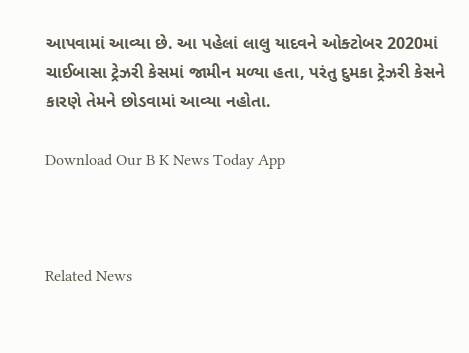આપવામાં આવ્યા છે. આ પહેલાં લાલુ યાદવને ઓક્ટોબર 2020માં ચાઈબાસા ટ્રેઝરી કેસમાં જામીન મળ્યા હતા, પરંતુ દુમકા ટ્રેઝરી કેસને કારણે તેમને છોડવામાં આવ્યા નહોતા.

Download Our B K News Today App



Related News